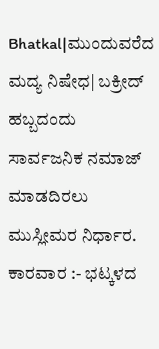Bhatkal|ಮುಂದುವರೆದ ಮದ್ಯ ನಿಷೇಧ| ಬಕ್ರೀದ್ ಹಬ್ಬದಂದು ಸಾರ್ವಜನಿಕ ನಮಾಜ್ ಮಾಡದಿರಲು ಮುಸ್ಲೀಮರ ನಿರ್ಧಾರ.
ಕಾರವಾರ :- ಭಟ್ಕಳದ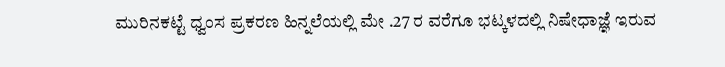ಮುರಿನಕಟ್ಟೆ ಧ್ವಂಸ ಪ್ರಕರಣ ಹಿನ್ನಲೆಯಲ್ಲಿ ಮೇ .27 ರ ವರೆಗೂ ಭಟ್ಕಳದಲ್ಲಿ ನಿಷೇಧಾಜ್ಞೆ ಇರುವ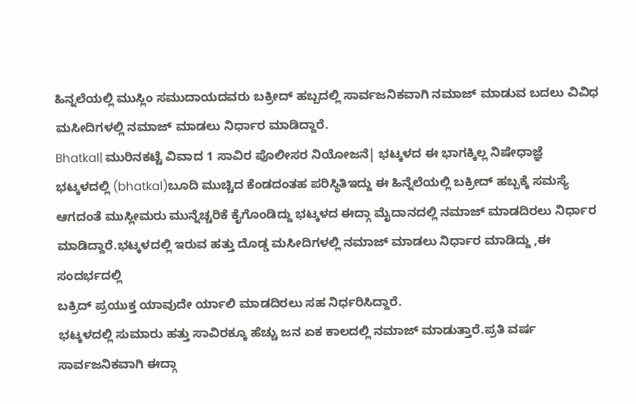ಹಿನ್ನಲೆಯಲ್ಲಿ ಮುಸ್ಲಿಂ ಸಮುದಾಯದವರು ಬಕ್ರೀದ್ ಹಬ್ಬದಲ್ಲಿ ಸಾರ್ವಜನಿಕವಾಗಿ ನಮಾಜ್ ಮಾಡುವ ಬದಲು ವಿವಿಧ ಮಸೀದಿಗಳಲ್ಲಿ ನಮಾಜ್ ಮಾಡಲು ನಿರ್ಧಾರ ಮಾಡಿದ್ದಾರೆ.
Bhatkal| ಮುರಿನಕಟ್ಟೆ ವಿವಾದ 1 ಸಾವಿರ ಪೊಲೀಸರ ನಿಯೋಜನೆ| ಭಟ್ಕಳದ ಈ ಭಾಗಕ್ಕಿಲ್ಲ ನಿಷೇಧಾಜ್ಞೆ
ಭಟ್ಕಳದಲ್ಲಿ (bhatkal)ಬೂದಿ ಮುಚ್ಚಿದ ಕೆಂಡದಂತಹ ಪರಿಸ್ಥಿತಿಇದ್ದು ಈ ಹಿನ್ನೆಲೆಯಲ್ಲಿ ಬಕ್ರೀದ್ ಹಬ್ಬಕ್ಕೆ ಸಮಸ್ಯೆ ಆಗದಂತೆ ಮುಸ್ಲೀಮರು ಮುನ್ನೆಚ್ಚರಿಕೆ ಕೈಗೊಂಡಿದ್ದು ಭಟ್ಕಳದ ಈದ್ಗಾ ಮೈದಾನದಲ್ಲಿ ನಮಾಜ್ ಮಾಡದಿರಲು ನಿರ್ಧಾರ ಮಾಡಿದ್ದಾರೆ.ಭಟ್ಕಳದಲ್ಲಿ ಇರುವ ಹತ್ತು ದೊಡ್ಡ ಮಸೀದಿಗಳಲ್ಲಿ ನಮಾಜ್ ಮಾಡಲು ನಿರ್ಧಾರ ಮಾಡಿದ್ದು ,ಈ ಸಂದರ್ಭದಲ್ಲಿ
ಬಕ್ರಿದ್ ಪ್ರಯುಕ್ತ ಯಾವುದೇ ರ್ಯಾಲಿ ಮಾಡದಿರಲು ಸಹ ನಿರ್ಧರಿಸಿದ್ದಾರೆ.
ಭಟ್ಕಳದಲ್ಲಿ ಸುಮಾರು ಹತ್ತು ಸಾವಿರಕ್ಕೂ ಹೆಚ್ಚು ಜನ ಏಕ ಕಾಲದಲ್ಲಿ ನಮಾಜ್ ಮಾಡುತ್ತಾರೆ.ಪ್ರತಿ ವರ್ಷ ಸಾರ್ವಜನಿಕವಾಗಿ ಈದ್ಗಾ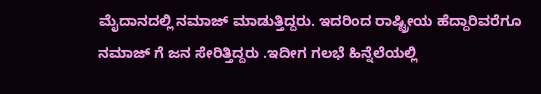ಮೈದಾನದಲ್ಲಿ ನಮಾಜ್ ಮಾಡುತ್ತಿದ್ದರು. ಇದರಿಂದ ರಾಷ್ಟ್ರೀಯ ಹೆದ್ದಾರಿವರೆಗೂ ನಮಾಜ್ ಗೆ ಜನ ಸೇರಿತ್ತಿದ್ದರು .ಇದೀಗ ಗಲಭೆ ಹಿನ್ನೆಲೆಯಲ್ಲಿ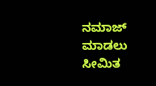ನಮಾಜ್ ಮಾಡಲು ಸೀಮಿತ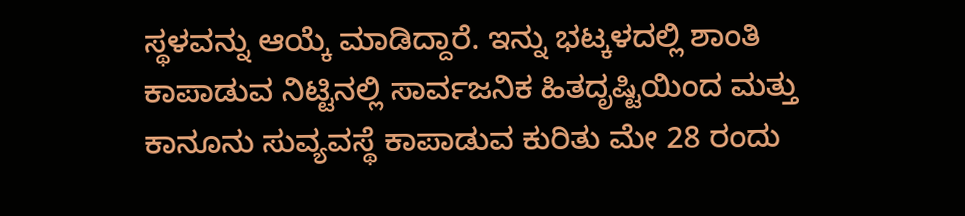ಸ್ಥಳವನ್ನು ಆಯ್ಕೆ ಮಾಡಿದ್ದಾರೆ. ಇನ್ನು ಭಟ್ಕಳದಲ್ಲಿ ಶಾಂತಿ ಕಾಪಾಡುವ ನಿಟ್ಟಿನಲ್ಲಿ ಸಾರ್ವಜನಿಕ ಹಿತದೃಷ್ಟಿಯಿಂದ ಮತ್ತು ಕಾನೂನು ಸುವ್ಯವಸ್ಥೆ ಕಾಪಾಡುವ ಕುರಿತು ಮೇ 28 ರಂದು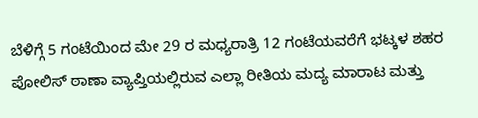ಬೆಳಿಗ್ಗೆ 5 ಗಂಟೆಯಿಂದ ಮೇ 29 ರ ಮಧ್ಯರಾತ್ರಿ 12 ಗಂಟೆಯವರೆಗೆ ಭಟ್ಕಳ ಶಹರ ಪೋಲಿಸ್ ಠಾಣಾ ವ್ಯಾಪ್ತಿಯಲ್ಲಿರುವ ಎಲ್ಲಾ ರೀತಿಯ ಮದ್ಯ ಮಾರಾಟ ಮತ್ತು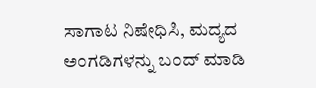ಸಾಗಾಟ ನಿಷೇಧಿಸಿ, ಮದ್ಯದ ಅಂಗಡಿಗಳನ್ನು ಬಂದ್ ಮಾಡಿ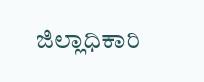ಜಿಲ್ಲಾಧಿಕಾರಿ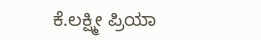ಕೆ.ಲಕ್ಷ್ಮೀ ಪ್ರಿಯಾ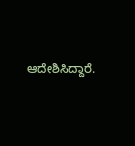ಆದೇಶಿಸಿದ್ದಾರೆ.